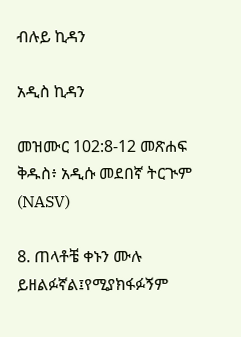ብሉይ ኪዳን

አዲስ ኪዳን

መዝሙር 102:8-12 መጽሐፍ ቅዱስ፥ አዲሱ መደበኛ ትርጒም (NASV)

8. ጠላቶቼ ቀኑን ሙሉ ይዘልፉኛል፤የሚያክፋፉኝም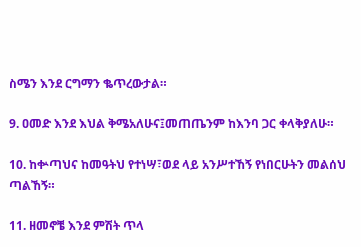ስሜን እንደ ርግማን ቈጥረውታል።

9. ዐመድ እንደ እህል ቅሜአለሁና፤መጠጤንም ከእንባ ጋር ቀላቅያለሁ።

10. ከቍጣህና ከመዓትህ የተነሣ፣ወደ ላይ አንሥተኸኝ የነበርሁትን መልሰህ ጣልኸኝ።

11. ዘመኖቼ እንደ ምሽት ጥላ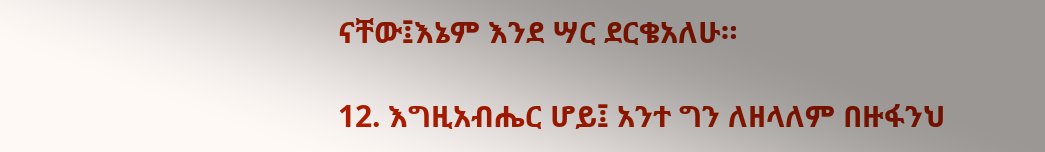ናቸው፤እኔም እንደ ሣር ደርቄአለሁ።

12. እግዚአብሔር ሆይ፤ አንተ ግን ለዘላለም በዙፋንህ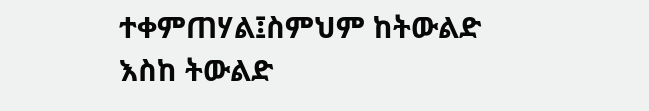ተቀምጠሃል፤ስምህም ከትውልድ እስከ ትውልድ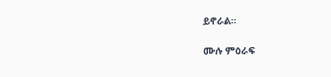ይኖራል።

ሙሉ ምዕራፍ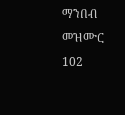ማንበብ መዝሙር 102